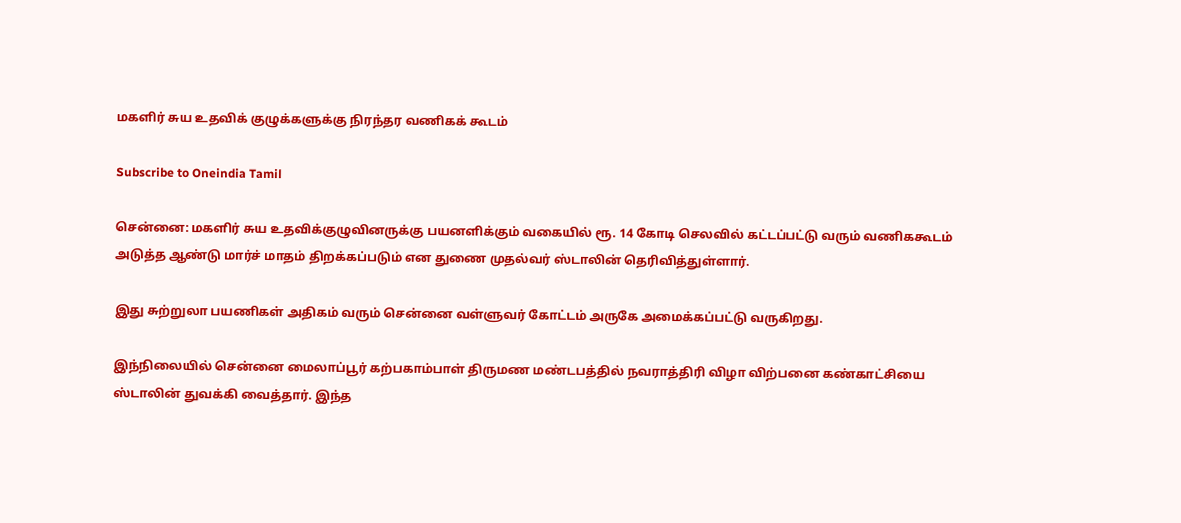மகளிர் சுய உதவிக் குழுக்களுக்கு நிரந்தர வணிகக் கூடம்

Subscribe to Oneindia Tamil

சென்னை: மகளிர் சுய உதவிக்குழுவினருக்கு பயனளிக்கும் வகையில் ரூ. 14 கோடி செலவில் கட்டப்பட்டு வரும் வணிககூடம் அடுத்த ஆண்டு மார்ச் மாதம் திறக்கப்படும் என துணை முதல்வர் ஸ்டாலின் தெரிவித்துள்ளார்.

இது சுற்றுலா பயணிகள் அதிகம் வரும் சென்னை வள்ளுவர் கோட்டம் அருகே அமைக்கப்பட்டு வருகிறது.

இந்நிலையில் சென்னை மைலாப்பூர் கற்பகாம்பாள் திருமண மண்டபத்தில் நவராத்திரி விழா விற்பனை கண்காட்சியை ஸ்டாலின் துவக்கி வைத்தார். இந்த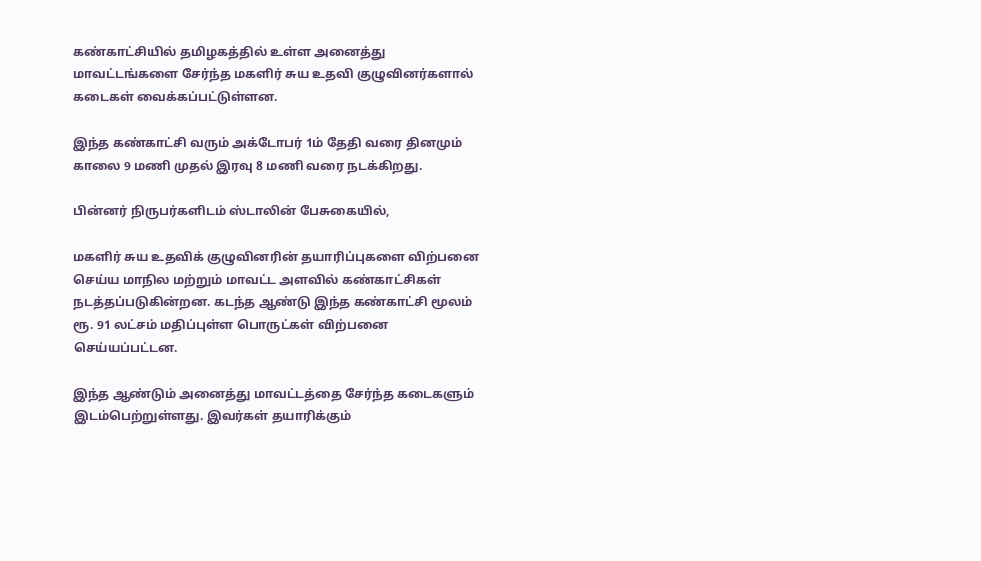கண்காட்சியில் தமிழகத்தில் உள்ள அனைத்து மாவட்டங்களை சேர்ந்த மகளிர் சுய உதவி குழுவினர்களால் கடைகள் வைக்கப்பட்டுள்ளன.

இந்த கண்காட்சி வரும் அக்டோபர் 1ம் தேதி வரை தினமும் காலை 9 மணி முதல் இரவு 8 மணி வரை நடக்கிறது.

பின்னர் நிருபர்களிடம் ஸ்டாலின் பேசுகையில்,

மகளிர் சுய உதவிக் குழுவினரின் தயாரிப்புகளை விற்பனை செய்ய மாநில மற்றும் மாவட்ட அளவில் கண்காட்சிகள் நடத்தப்படுகின்றன. கடந்த ஆண்டு இந்த கண்காட்சி மூலம் ரூ. 91 லட்சம் மதிப்புள்ள பொருட்கள் விற்பனை செய்யப்பட்டன.

இந்த ஆண்டும் அனைத்து மாவட்டத்தை சேர்ந்த கடைகளும் இடம்பெற்றுள்ளது. இவர்கள் தயாரிக்கும்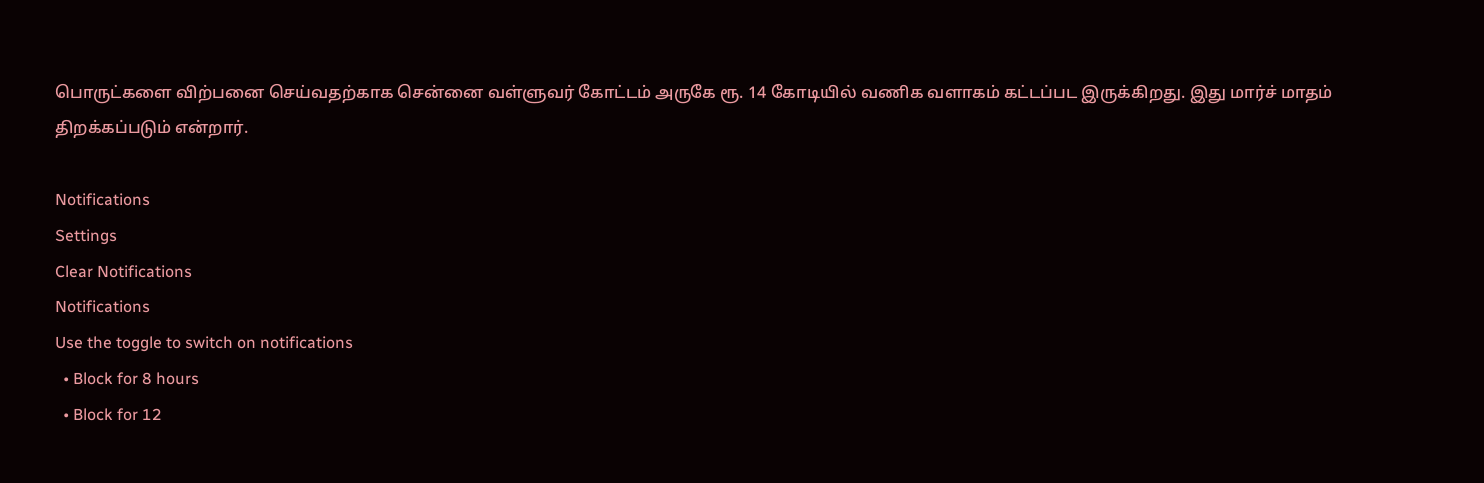பொருட்களை விற்பனை செய்வதற்காக சென்னை வள்ளுவர் கோட்டம் அருகே ரூ. 14 கோடியில் வணிக வளாகம் கட்டப்பட இருக்கிறது. இது மார்ச் மாதம் திறக்கப்படும் என்றார்.

Notifications
Settings
Clear Notifications
Notifications
Use the toggle to switch on notifications
  • Block for 8 hours
  • Block for 12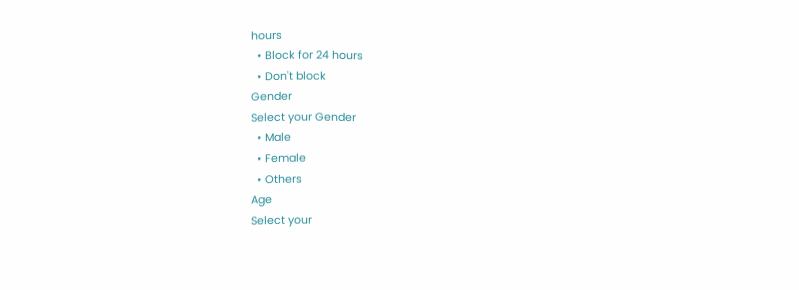hours
  • Block for 24 hours
  • Don't block
Gender
Select your Gender
  • Male
  • Female
  • Others
Age
Select your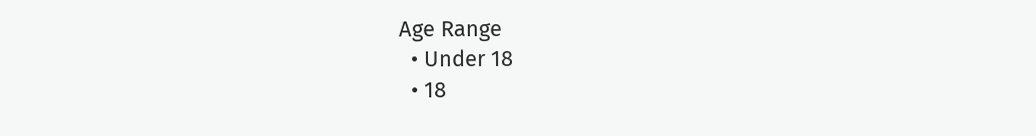Age Range
  • Under 18
  • 18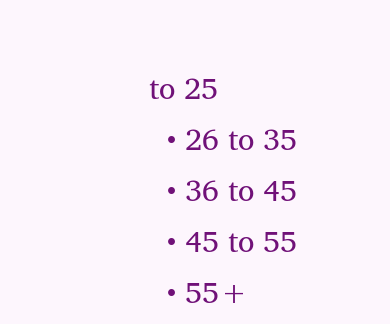to 25
  • 26 to 35
  • 36 to 45
  • 45 to 55
  • 55+